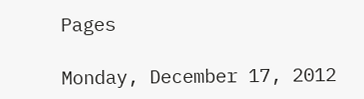Pages

Monday, December 17, 2012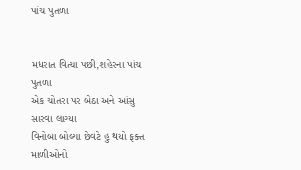પાંચ પુતળા


મધરાત વિત્યા પછી,શહેરના પાંચ પુતળા
એક ચોતરા પર બેઠા અને આંસુ સારવા લાગ્યા
વિનોબા બોલ્યા છેવટે હુ થયો ફક્ત માળીઓનો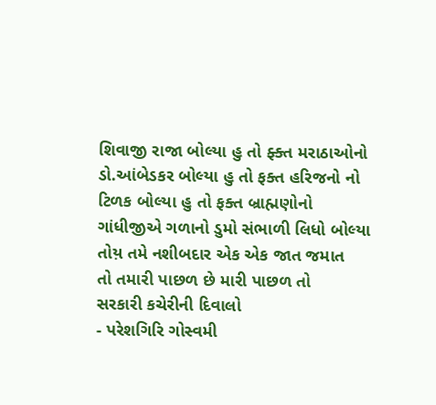શિવાજી રાજા બોલ્યા હુ તો ફ્ક્ત મરાઠાઓનો
ડો.આંબેડકર બોલ્યા હુ તો ફક્ત હરિજનો નો
ટિળક બોલ્યા હુ તો ફક્ત બ્રાહ્મણોનો
ગાંધીજીએ ગળાનો ડુમો સંભાળી લિધો બોલ્યા
તોય઼ તમે નશીબદાર એક એક જાત જમાત
તો તમારી પાછળ છે મારી પાછળ તો
સરકારી કચેરીની દિવાલો
- પરેશગિરિ ગોસ્વમી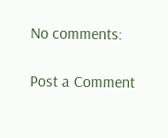No comments:

Post a Comment